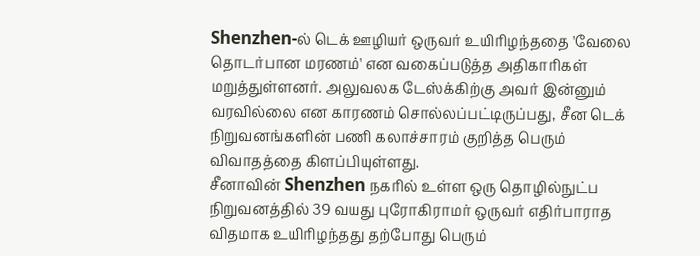Shenzhen-ல் டெக் ஊழியர் ஒருவர் உயிரிழந்ததை 'வேலை தொடர்பான மரணம்' என வகைப்படுத்த அதிகாரிகள் மறுத்துள்ளனர். அலுவலக டேஸ்க்கிற்கு அவர் இன்னும் வரவில்லை என காரணம் சொல்லப்பட்டிருப்பது, சீன டெக் நிறுவனங்களின் பணி கலாச்சாரம் குறித்த பெரும் விவாதத்தை கிளப்பியுள்ளது.
சீனாவின் Shenzhen நகரில் உள்ள ஒரு தொழில்நுட்ப நிறுவனத்தில் 39 வயது புரோகிராமர் ஒருவர் எதிர்பாராத விதமாக உயிரிழந்தது தற்போது பெரும்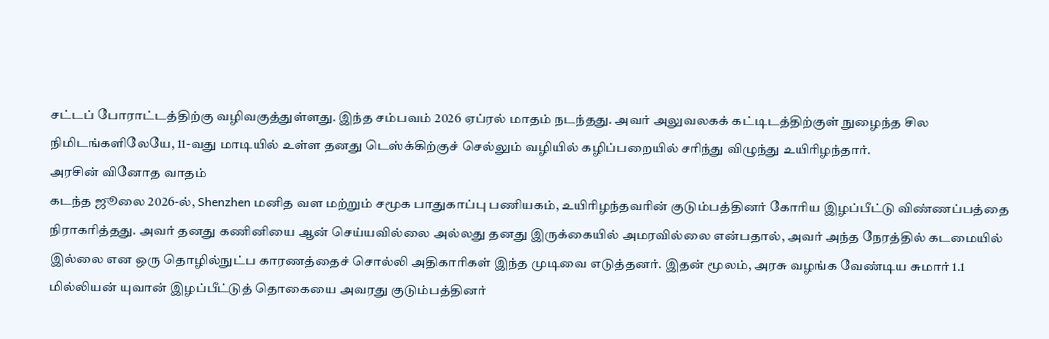சட்டப் போராட்டத்திற்கு வழிவகுத்துள்ளது. இந்த சம்பவம் 2026 ஏப்ரல் மாதம் நடந்தது. அவர் அலுவலகக் கட்டிடத்திற்குள் நுழைந்த சில நிமிடங்களிலேயே, 11-வது மாடியில் உள்ள தனது டெஸ்க்கிற்குச் செல்லும் வழியில் கழிப்பறையில் சரிந்து விழுந்து உயிரிழந்தார்.
அரசின் வினோத வாதம்
கடந்த ஜூலை 2026-ல், Shenzhen மனித வள மற்றும் சமூக பாதுகாப்பு பணியகம், உயிரிழந்தவரின் குடும்பத்தினர் கோரிய இழப்பீட்டு விண்ணப்பத்தை நிராகரித்தது. அவர் தனது கணினியை ஆன் செய்யவில்லை அல்லது தனது இருக்கையில் அமரவில்லை என்பதால், அவர் அந்த நேரத்தில் கடமையில் இல்லை என ஒரு தொழில்நுட்ப காரணத்தைச் சொல்லி அதிகாரிகள் இந்த முடிவை எடுத்தனர். இதன் மூலம், அரசு வழங்க வேண்டிய சுமார் 1.1 மில்லியன் யுவான் இழப்பீட்டுத் தொகையை அவரது குடும்பத்தினர்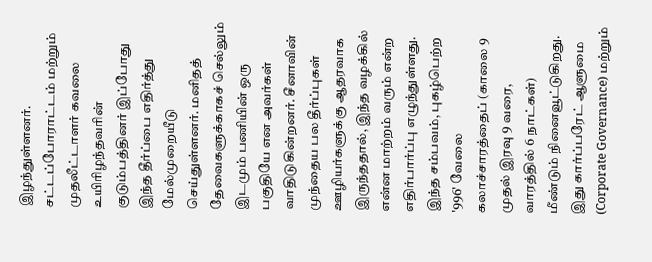இழந்துள்ளனர்.
சட்டப்போராட்டம் மற்றும் முதலீட்டாளர் கவலை
உயிரிழந்தவரின் குடும்பத்தினர் இப்போது இந்த தீர்ப்பை எதிர்த்து மேல்முறையீடு செய்துள்ளனர். மனிதத் தேவைகளுக்காகச் செல்லும் இடமும் பணியின் ஒரு பகுதியே என அவர்கள் வாதிடுகின்றனர். சீனாவின் முந்தைய பல தீர்ப்புகள் ஊழியர்களுக்கு ஆதரவாக இருந்ததால், இந்த வழக்கில் என்ன மாற்றம் வரும் என்ற எதிர்பார்ப்பு எழுந்துள்ளது.
இந்த சம்பவம், புகழ்பெற்ற '996' வேலை கலாச்சாரத்தைப் (காலை 9 முதல் இரவு 9 வரை, வாரத்தில் 6 நாட்கள்) மீண்டும் நினைவூட்டுகிறது. இது கார்ப்பரேட் ஆளுமை (Corporate Governance) மற்றும்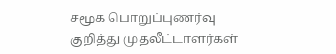சமூக பொறுப்புணர்வு குறித்து முதலீட்டாளர்கள்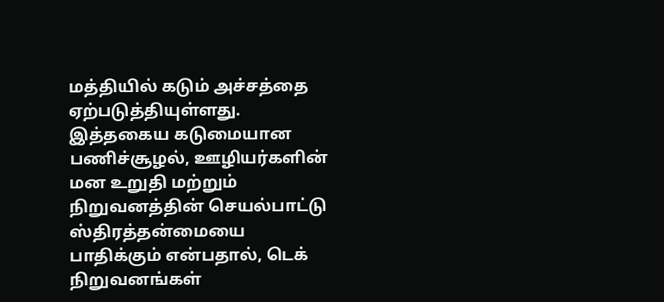மத்தியில் கடும் அச்சத்தை ஏற்படுத்தியுள்ளது. இத்தகைய கடுமையான பணிச்சூழல், ஊழியர்களின் மன உறுதி மற்றும் நிறுவனத்தின் செயல்பாட்டு ஸ்திரத்தன்மையை பாதிக்கும் என்பதால், டெக் நிறுவனங்கள்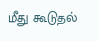மீது கூடுதல்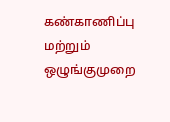கண்காணிப்பு மற்றும் ஒழுங்குமுறை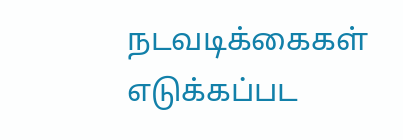நடவடிக்கைகள் எடுக்கப்பட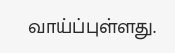வாய்ப்புள்ளது.